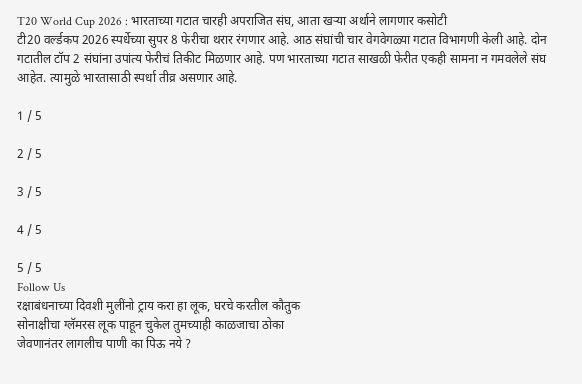T20 World Cup 2026 : भारताच्या गटात चारही अपराजित संघ, आता खऱ्या अर्थाने लागणार कसोटी
टी20 वर्ल्डकप 2026 स्पर्धेच्या सुपर 8 फेरीचा थरार रंगणार आहे. आठ संघांची चार वेगवेगळ्या गटात विभागणी केली आहे. दोन गटातील टॉप 2 संघांना उपांत्य फेरीचं तिकीट मिळणार आहे. पण भारताच्या गटात साखळी फेरीत एकही सामना न गमवलेले संघ आहेत. त्यामुळे भारतासाठी स्पर्धा तीव्र असणार आहे.

1 / 5

2 / 5

3 / 5

4 / 5

5 / 5
Follow Us
रक्षाबंधनाच्या दिवशी मुलींनो ट्राय करा हा लूक, घरचे करतील कौतुक
सोनाक्षीचा ग्लॅमरस लूक पाहून चुकेल तुमच्याही काळजाचा ठोका
जेवणानंतर लागलीच पाणी का पिऊ नये ?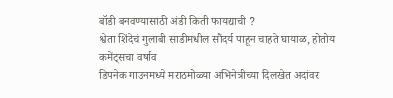बॉडी बनवण्यासाठी अंडी किती फायद्याची ?
श्वेता शिंदेचं गुलाबी साडीमधील सौंदर्य पाहून चाहते घायाळ, होतोय कमेंट्सचा वर्षाव
डिपनेक गाउनमध्ये मराठमोळ्या अभिनेत्रीच्या दिलखेत अदांवर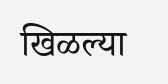खिळल्या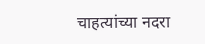चाहत्यांच्या नदरा